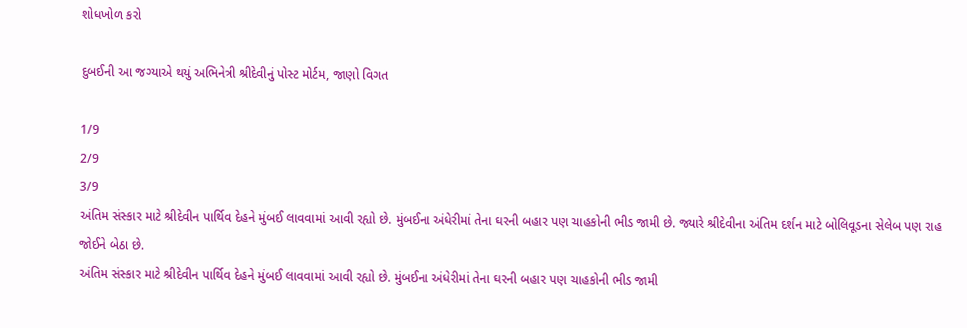શોધખોળ કરો

દુબઈની આ જગ્યાએ થયું અભિનેત્રી શ્રીદેવીનું પોસ્ટ મોર્ટમ, જાણો વિગત

1/9
2/9
3/9
અંતિમ સંસ્કાર માટે શ્રીદેવીન પાર્થિવ દેહને મુંબઈ લાવવામાં આવી રહ્યો છે. મુંબઈના અંધેરીમાં તેના ઘરની બહાર પણ ચાહકોની ભીડ જામી છે. જ્યારે શ્રીદેવીના અંતિમ દર્શન માટે બોલિવૂડના સેલેબ પણ રાહ જોઈને બેઠા છે.
અંતિમ સંસ્કાર માટે શ્રીદેવીન પાર્થિવ દેહને મુંબઈ લાવવામાં આવી રહ્યો છે. મુંબઈના અંધેરીમાં તેના ઘરની બહાર પણ ચાહકોની ભીડ જામી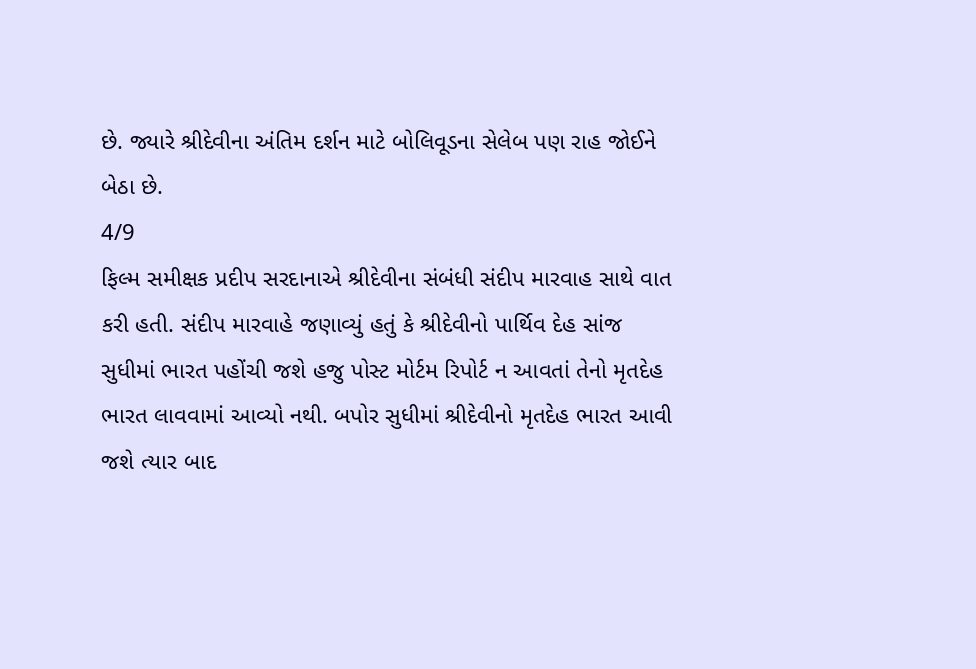છે. જ્યારે શ્રીદેવીના અંતિમ દર્શન માટે બોલિવૂડના સેલેબ પણ રાહ જોઈને બેઠા છે.
4/9
ફિલ્મ સમીક્ષક પ્રદીપ સરદાનાએ શ્રીદેવીના સંબંધી સંદીપ મારવાહ સાથે વાત કરી હતી. સંદીપ મારવાહે જણાવ્યું હતું કે શ્રીદેવીનો પાર્થિવ દેહ સાંજ સુધીમાં ભારત પહોંચી જશે હજુ પોસ્ટ મોર્ટમ રિપોર્ટ ન આવતાં તેનો મૃતદેહ ભારત લાવવામાં આવ્યો નથી. બપોર સુધીમાં શ્રીદેવીનો મૃતદેહ ભારત આવી જશે ત્યાર બાદ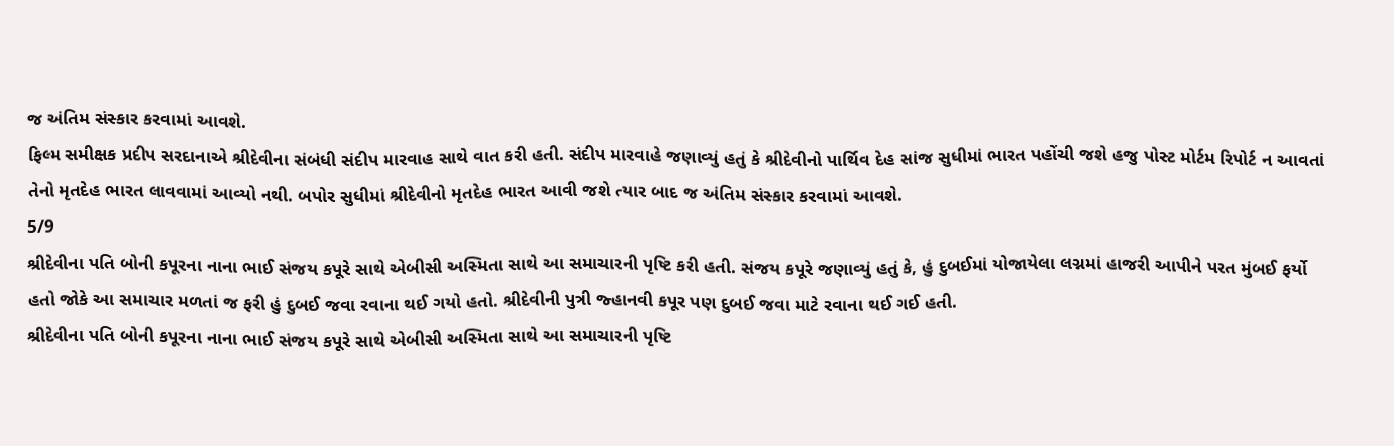જ અંતિમ સંસ્કાર કરવામાં આવશે.
ફિલ્મ સમીક્ષક પ્રદીપ સરદાનાએ શ્રીદેવીના સંબંધી સંદીપ મારવાહ સાથે વાત કરી હતી. સંદીપ મારવાહે જણાવ્યું હતું કે શ્રીદેવીનો પાર્થિવ દેહ સાંજ સુધીમાં ભારત પહોંચી જશે હજુ પોસ્ટ મોર્ટમ રિપોર્ટ ન આવતાં તેનો મૃતદેહ ભારત લાવવામાં આવ્યો નથી. બપોર સુધીમાં શ્રીદેવીનો મૃતદેહ ભારત આવી જશે ત્યાર બાદ જ અંતિમ સંસ્કાર કરવામાં આવશે.
5/9
શ્રીદેવીના પતિ બોની કપૂરના નાના ભાઈ સંજય કપૂરે સાથે એબીસી અસ્મિતા સાથે આ સમાચારની પૃષ્ટિ કરી હતી. સંજય કપૂરે જણાવ્યું હતું કે, હું દુબઈમાં યોજાયેલા લગ્નમાં હાજરી આપીને પરત મુંબઈ ફર્યો હતો જોકે આ સમાચાર મળતાં જ ફરી હું દુબઈ જવા રવાના થઈ ગયો હતો. શ્રીદેવીની પુત્રી જ્હાનવી કપૂર પણ દુબઈ જવા માટે રવાના થઈ ગઈ હતી.
શ્રીદેવીના પતિ બોની કપૂરના નાના ભાઈ સંજય કપૂરે સાથે એબીસી અસ્મિતા સાથે આ સમાચારની પૃષ્ટિ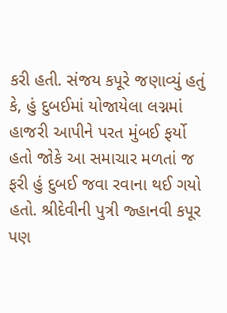કરી હતી. સંજય કપૂરે જણાવ્યું હતું કે, હું દુબઈમાં યોજાયેલા લગ્નમાં હાજરી આપીને પરત મુંબઈ ફર્યો હતો જોકે આ સમાચાર મળતાં જ ફરી હું દુબઈ જવા રવાના થઈ ગયો હતો. શ્રીદેવીની પુત્રી જ્હાનવી કપૂર પણ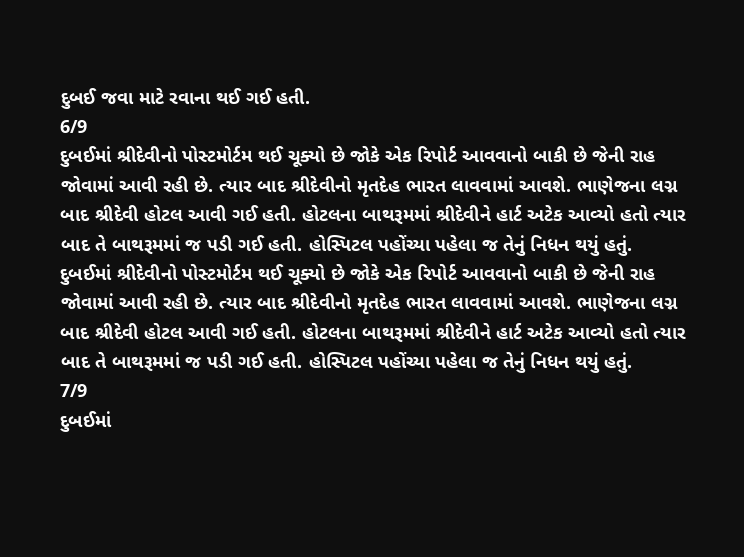દુબઈ જવા માટે રવાના થઈ ગઈ હતી.
6/9
દુબઈમાં શ્રીદેવીનો પોસ્ટમોર્ટમ થઈ ચૂક્યો છે જોકે એક રિપોર્ટ આવવાનો બાકી છે જેની રાહ જોવામાં આવી રહી છે. ત્યાર બાદ શ્રીદેવીનો મૃતદેહ ભારત લાવવામાં આવશે. ભાણેજના લગ્ન બાદ શ્રીદેવી હોટલ આવી ગઈ હતી. હોટલના બાથરૂમમાં શ્રીદેવીને હાર્ટ અટેક આવ્યો હતો ત્યાર બાદ તે બાથરૂમમાં જ પડી ગઈ હતી. હોસ્પિટલ પહોંચ્યા પહેલા જ તેનું નિધન થયું હતું.
દુબઈમાં શ્રીદેવીનો પોસ્ટમોર્ટમ થઈ ચૂક્યો છે જોકે એક રિપોર્ટ આવવાનો બાકી છે જેની રાહ જોવામાં આવી રહી છે. ત્યાર બાદ શ્રીદેવીનો મૃતદેહ ભારત લાવવામાં આવશે. ભાણેજના લગ્ન બાદ શ્રીદેવી હોટલ આવી ગઈ હતી. હોટલના બાથરૂમમાં શ્રીદેવીને હાર્ટ અટેક આવ્યો હતો ત્યાર બાદ તે બાથરૂમમાં જ પડી ગઈ હતી. હોસ્પિટલ પહોંચ્યા પહેલા જ તેનું નિધન થયું હતું.
7/9
દુબઈમાં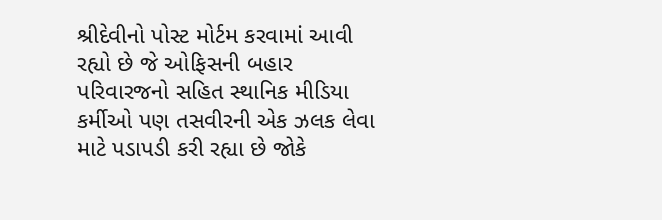શ્રીદેવીનો પોસ્ટ મોર્ટમ કરવામાં આવી રહ્યો છે જે ઓફિસની બહાર પરિવારજનો સહિત સ્થાનિક મીડિયા કર્મીઓ પણ તસવીરની એક ઝલક લેવા માટે પડાપડી કરી રહ્યા છે જોકે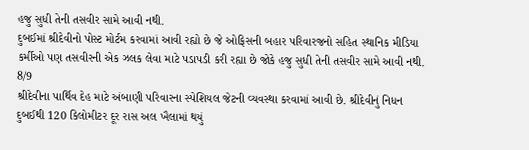હજુ સુધી તેની તસવીર સામે આવી નથી.
દુબઈમાં શ્રીદેવીનો પોસ્ટ મોર્ટમ કરવામાં આવી રહ્યો છે જે ઓફિસની બહાર પરિવારજનો સહિત સ્થાનિક મીડિયા કર્મીઓ પણ તસવીરની એક ઝલક લેવા માટે પડાપડી કરી રહ્યા છે જોકે હજુ સુધી તેની તસવીર સામે આવી નથી.
8/9
શ્રીદેવીના પાર્થિવ દેહ માટે અંબાણી પરિવારના સ્પેશિયલ જેટની વ્યવસ્થા કરવામાં આવી છે. શ્રીદેવીનું નિધન દુબઈથી 120 કિલોમીટર દૂર રાસ અલ ખૈલામાં થયું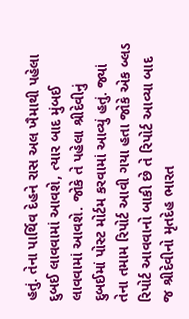હતું. તેના પાર્થિવ દેહને રાસ અલ ખૈમાથી પહેલા દુબઈ લાવવામાં આવશે, ત્યાર બાદ મુંબઈ લાવવામાં આવશે. જોકે તે પહેલા શ્રીદેવીનું દુબઈમાં પોસ્ટ મોર્ટમ કરવામાં આવ્યું હતું. જ્યાં તેના તમામ રિપોર્ટ આવી ગયા હતા જોકે એક બ્લડ રિપોર્ટ આવવાનો બાકી છે તે રિપોર્ટ આવ્યા બાદ જ શ્રીદેવીનો મૃતદેહ ભારત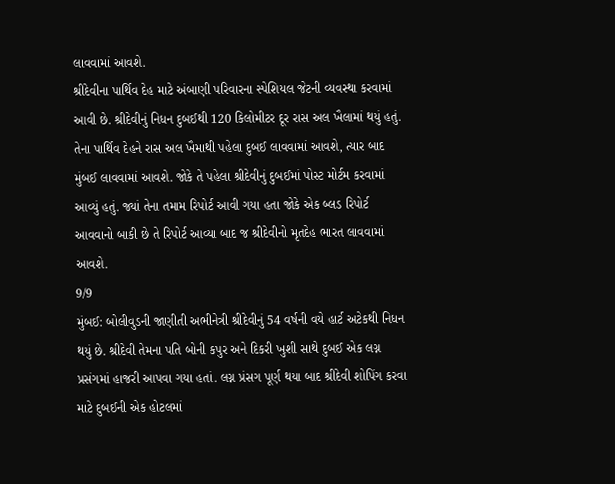લાવવામાં આવશે.
શ્રીદેવીના પાર્થિવ દેહ માટે અંબાણી પરિવારના સ્પેશિયલ જેટની વ્યવસ્થા કરવામાં આવી છે. શ્રીદેવીનું નિધન દુબઈથી 120 કિલોમીટર દૂર રાસ અલ ખૈલામાં થયું હતું. તેના પાર્થિવ દેહને રાસ અલ ખૈમાથી પહેલા દુબઈ લાવવામાં આવશે, ત્યાર બાદ મુંબઈ લાવવામાં આવશે. જોકે તે પહેલા શ્રીદેવીનું દુબઈમાં પોસ્ટ મોર્ટમ કરવામાં આવ્યું હતું. જ્યાં તેના તમામ રિપોર્ટ આવી ગયા હતા જોકે એક બ્લડ રિપોર્ટ આવવાનો બાકી છે તે રિપોર્ટ આવ્યા બાદ જ શ્રીદેવીનો મૃતદેહ ભારત લાવવામાં આવશે.
9/9
મુંબઈ: બોલીવુડની જાણીતી અભીનેત્રી શ્રીદેવીનું 54 વર્ષની વયે હાર્ટ અટેકથી નિધન થયું છે. શ્રીદેવી તેમના પતિ બોની કપુર અને દિકરી ખુશી સાથે દુબઈ એક લગ્ન પ્રસંગમાં હાજરી આપવા ગયા હતાં. લગ્ન પ્રંસગ પૂર્ણ થયા બાદ શ્રીદેવી શોપિંગ કરવા માટે દુબઈની એક હોટલમાં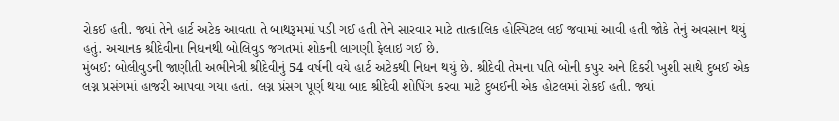રોકઈ હતી. જ્યાં તેને હાર્ટ અટેક આવતા તે બાથરૂમમાં પડી ગઈ હતી તેને સારવાર માટે તાત્કાલિક હોસ્પિટલ લઈ જવામાં આવી હતી જોકે તેનું અવસાન થયું હતું. અચાનક શ્રીદેવીના નિધનથી બોલિવુડ જગતમાં શોકની લાગણી ફેલાઇ ગઈ છે.
મુંબઈ: બોલીવુડની જાણીતી અભીનેત્રી શ્રીદેવીનું 54 વર્ષની વયે હાર્ટ અટેકથી નિધન થયું છે. શ્રીદેવી તેમના પતિ બોની કપુર અને દિકરી ખુશી સાથે દુબઈ એક લગ્ન પ્રસંગમાં હાજરી આપવા ગયા હતાં. લગ્ન પ્રંસગ પૂર્ણ થયા બાદ શ્રીદેવી શોપિંગ કરવા માટે દુબઈની એક હોટલમાં રોકઈ હતી. જ્યાં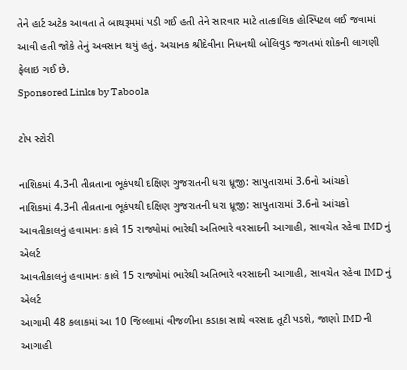તેને હાર્ટ અટેક આવતા તે બાથરૂમમાં પડી ગઈ હતી તેને સારવાર માટે તાત્કાલિક હોસ્પિટલ લઈ જવામાં આવી હતી જોકે તેનું અવસાન થયું હતું. અચાનક શ્રીદેવીના નિધનથી બોલિવુડ જગતમાં શોકની લાગણી ફેલાઇ ગઈ છે.
Sponsored Links by Taboola

ટોપ સ્ટોરી

નાશિકમાં 4.3ની તીવ્રતાના ભૂકંપથી દક્ષિણ ગુજરાતની ધરા ધ્રૂજી: સાપુતારામાં 3.6નો આંચકો
નાશિકમાં 4.3ની તીવ્રતાના ભૂકંપથી દક્ષિણ ગુજરાતની ધરા ધ્રૂજી: સાપુતારામાં 3.6નો આંચકો
આવતીકાલનું હવામાનઃ કાલે 15 રાજ્યોમાં ભારેથી અતિભારે વરસાદની આગાહી, સાવચેત રહેવા IMD નું એલર્ટ
આવતીકાલનું હવામાનઃ કાલે 15 રાજ્યોમાં ભારેથી અતિભારે વરસાદની આગાહી, સાવચેત રહેવા IMD નું એલર્ટ
આગામી 48 કલાકમાં આ 10 જિલ્લામાં વીજળીના કડાકા સાથે વરસાદ તૂટી પડશે, જાણો IMD ની આગાહી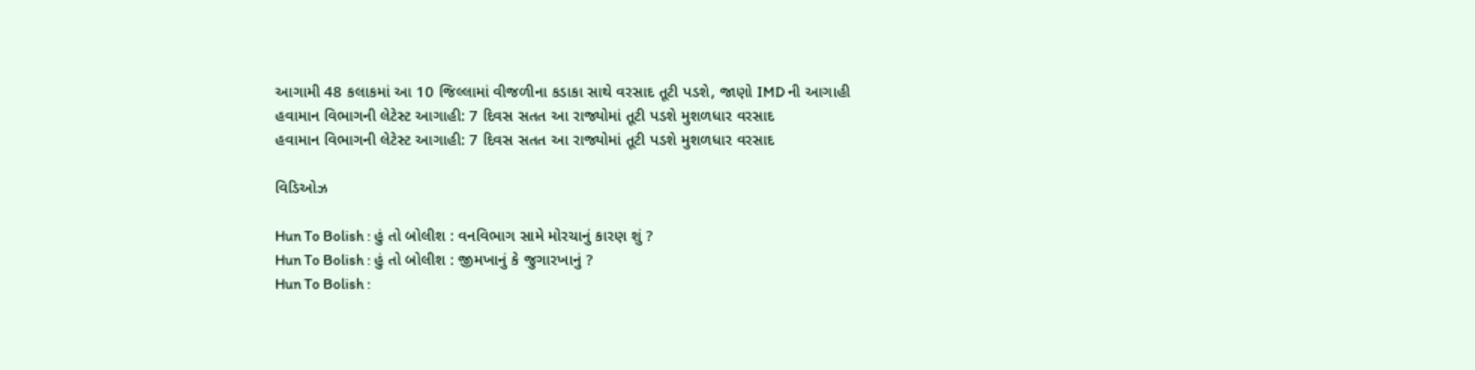આગામી 48 કલાકમાં આ 10 જિલ્લામાં વીજળીના કડાકા સાથે વરસાદ તૂટી પડશે, જાણો IMD ની આગાહી
હવામાન વિભાગની લેટેસ્ટ આગાહી: 7 દિવસ સતત આ રાજ્યોમાં તૂટી પડશે મુશળધાર વરસાદ
હવામાન વિભાગની લેટેસ્ટ આગાહી: 7 દિવસ સતત આ રાજ્યોમાં તૂટી પડશે મુશળધાર વરસાદ

વિડિઓઝ

Hun To Bolish : હું તો બોલીશ : વનવિભાગ સામે મોરચાનું કારણ શું ?
Hun To Bolish : હું તો બોલીશ : જીમખાનું કે જુગારખાનું ?
Hun To Bolish :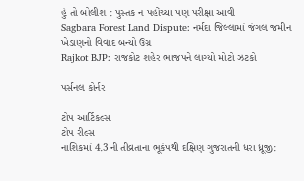હું તો બોલીશ : પુસ્તક ન પહોંચ્યા પણ પરીક્ષા આવી
Sagbara Forest Land Dispute: નર્મદા જિલ્લામાં જંગલ જમીન ખેડાણનો વિવાદ બન્યો ઉગ્ર
Rajkot BJP: રાજકોટ શહેર ભાજપને લાગ્યો મોટો ઝટકો

પર્સનલ કોર્નર

ટોપ આર્ટિકલ્સ
ટોપ રીલ્સ
નાશિકમાં 4.3ની તીવ્રતાના ભૂકંપથી દક્ષિણ ગુજરાતની ધરા ધ્રૂજી: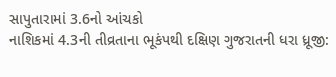સાપુતારામાં 3.6નો આંચકો
નાશિકમાં 4.3ની તીવ્રતાના ભૂકંપથી દક્ષિણ ગુજરાતની ધરા ધ્રૂજી: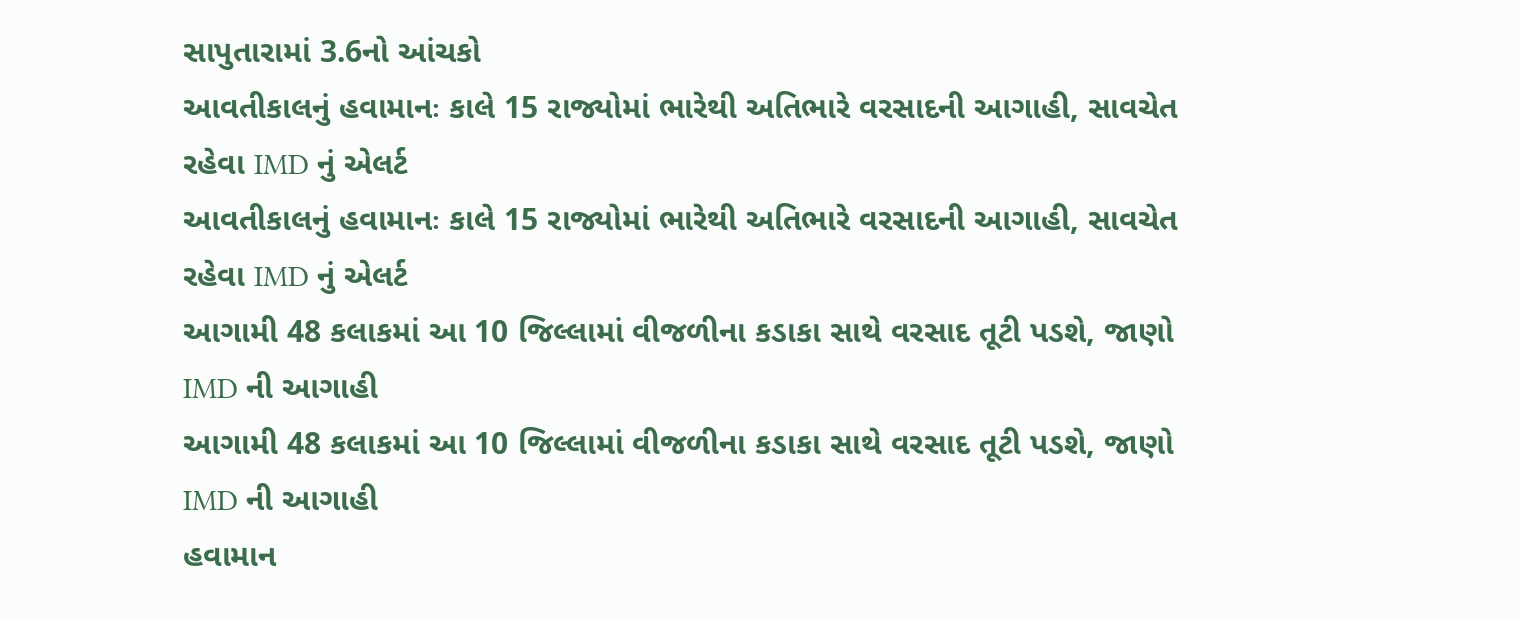સાપુતારામાં 3.6નો આંચકો
આવતીકાલનું હવામાનઃ કાલે 15 રાજ્યોમાં ભારેથી અતિભારે વરસાદની આગાહી, સાવચેત રહેવા IMD નું એલર્ટ
આવતીકાલનું હવામાનઃ કાલે 15 રાજ્યોમાં ભારેથી અતિભારે વરસાદની આગાહી, સાવચેત રહેવા IMD નું એલર્ટ
આગામી 48 કલાકમાં આ 10 જિલ્લામાં વીજળીના કડાકા સાથે વરસાદ તૂટી પડશે, જાણો IMD ની આગાહી
આગામી 48 કલાકમાં આ 10 જિલ્લામાં વીજળીના કડાકા સાથે વરસાદ તૂટી પડશે, જાણો IMD ની આગાહી
હવામાન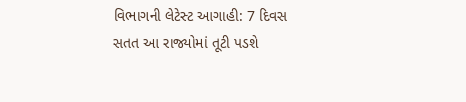વિભાગની લેટેસ્ટ આગાહી: 7 દિવસ સતત આ રાજ્યોમાં તૂટી પડશે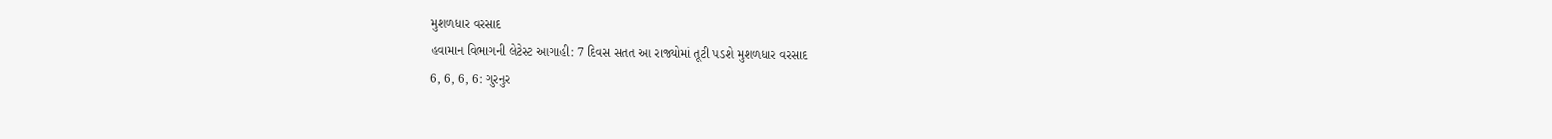મુશળધાર વરસાદ
હવામાન વિભાગની લેટેસ્ટ આગાહી: 7 દિવસ સતત આ રાજ્યોમાં તૂટી પડશે મુશળધાર વરસાદ
6, 6, 6, 6: ગુરનુર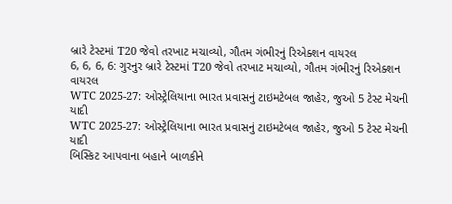બ્રારે ટેસ્ટમાં T20 જેવો તરખાટ મચાવ્યો, ગૌતમ ગંભીરનું રિએક્શન વાયરલ
6, 6, 6, 6: ગુરનુર બ્રારે ટેસ્ટમાં T20 જેવો તરખાટ મચાવ્યો, ગૌતમ ગંભીરનું રિએક્શન વાયરલ
WTC 2025-27: ઓસ્ટ્રેલિયાના ભારત પ્રવાસનું ટાઇમટેબલ જાહેર, જુઓ 5 ટેસ્ટ મેચની યાદી
WTC 2025-27: ઓસ્ટ્રેલિયાના ભારત પ્રવાસનું ટાઇમટેબલ જાહેર, જુઓ 5 ટેસ્ટ મેચની યાદી
બિસ્કિટ આપવાના બહાને બાળકીને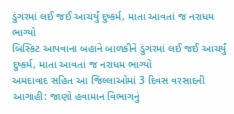ડુંગરમાં લઈ જઈ આચર્યું દુષ્કર્મ, માતા આવતાં જ નરાધમ ભાગ્યો
બિસ્કિટ આપવાના બહાને બાળકીને ડુંગરમાં લઈ જઈ આચર્યું દુષ્કર્મ, માતા આવતાં જ નરાધમ ભાગ્યો
અમદાવાદ સહિત આ જિલ્લાઓમાં 3 દિવસ વરસાદની આગાહી: જાણો હવામાન વિભાગનું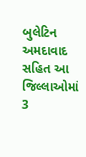બુલેટિન
અમદાવાદ સહિત આ જિલ્લાઓમાં 3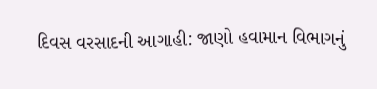દિવસ વરસાદની આગાહી: જાણો હવામાન વિભાગનું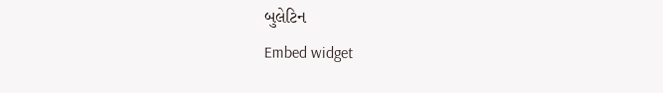બુલેટિન
Embed widget